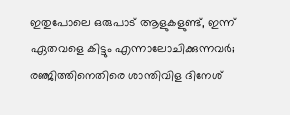ഇതുപോലെ ഒരുപാട് ആളുകളുണ്ട്, ഇന്ന് ഏതവളെ കിട്ടും എന്നാലോചിക്കുന്നവർ; രഞ്ജിത്തിനെതിരെ ശാന്തിവിള ദിനേശ്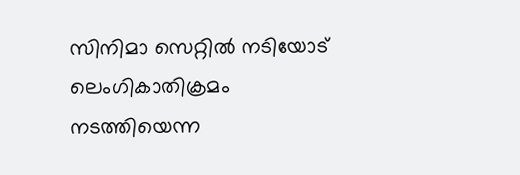സിനിമാ സെറ്റിൽ നടിയോട് ലെംഗികാതിക്രമം നടത്തിയെന്ന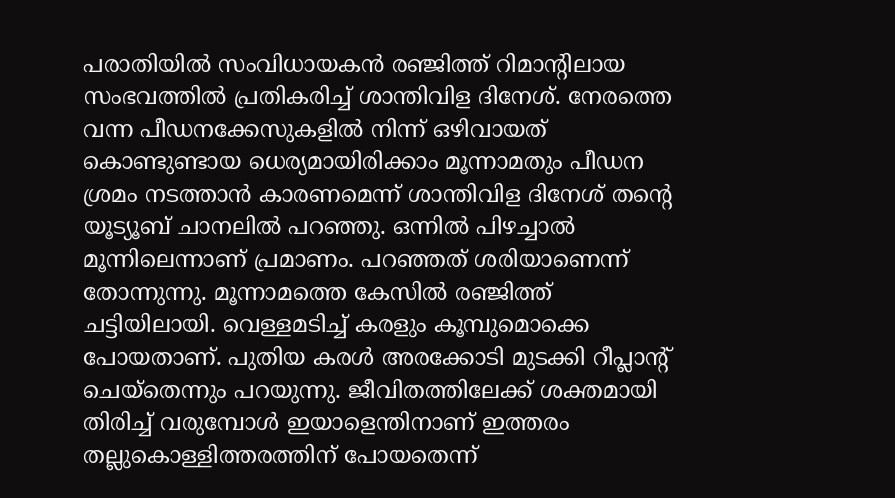പരാതിയിൽ സംവിധായകൻ രഞ്ജിത്ത് റിമാന്റിലായ സംഭവത്തിൽ പ്രതികരിച്ച് ശാന്തിവിള ദിനേശ്. നേരത്തെ വന്ന പീഡനക്കേസുകളിൽ നിന്ന് ഒഴിവായത് കൊണ്ടുണ്ടായ ധെര്യമായിരിക്കാം മൂന്നാമതും പീഡന ശ്രമം നടത്താൻ കാരണമെന്ന് ശാന്തിവിള ദിനേശ് തന്റെ യൂട്യൂബ് ചാനലിൽ പറഞ്ഞു. ഒന്നിൽ പിഴച്ചാൽ മൂന്നിലെന്നാണ് പ്രമാണം. പറഞ്ഞത് ശരിയാണെന്ന് തോന്നുന്നു. മൂന്നാമത്തെ കേസിൽ രഞ്ജിത്ത് ചട്ടിയിലായി. വെള്ളമടിച്ച് കരളും കൂമ്പുമൊക്കെ പോയതാണ്. പുതിയ കരൾ അരക്കോടി മുടക്കി റീപ്ലാന്റ് ചെയ്തെന്നും പറയുന്നു. ജീവിതത്തിലേക്ക് ശക്തമായി തിരിച്ച് വരുമ്പോൾ ഇയാളെന്തിനാണ് ഇത്തരം തല്ലുകൊള്ളിത്തരത്തിന് പോയതെന്ന്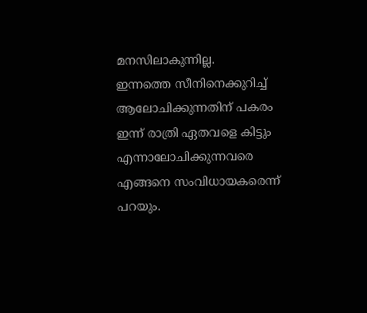മനസിലാകുന്നില്ല.
ഇന്നത്തെ സീനിനെക്കുറിച്ച് ആലോചിക്കുന്നതിന് പകരം ഇന്ന് രാത്രി ഏതവളെ കിട്ടും എന്നാലോചിക്കുന്നവരെ എങ്ങനെ സംവിധായകരെന്ന് പറയും.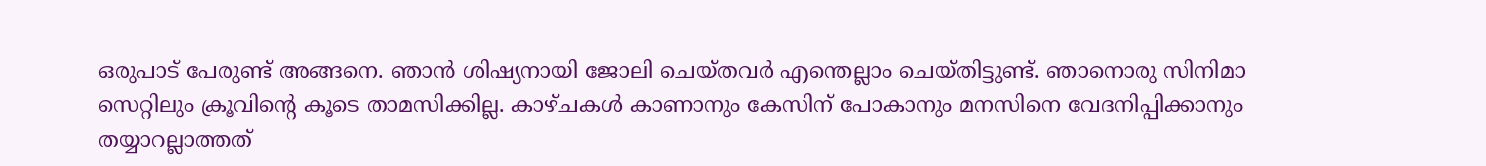ഒരുപാട് പേരുണ്ട് അങ്ങനെ. ഞാൻ ശിഷ്യനായി ജോലി ചെയ്തവർ എന്തെല്ലാം ചെയ്തിട്ടുണ്ട്. ഞാനൊരു സിനിമാ സെറ്റിലും ക്രൂവിന്റെ കൂടെ താമസിക്കില്ല. കാഴ്ചകൾ കാണാനും കേസിന് പോകാനും മനസിനെ വേദനിപ്പിക്കാനും തയ്യാറല്ലാത്തത്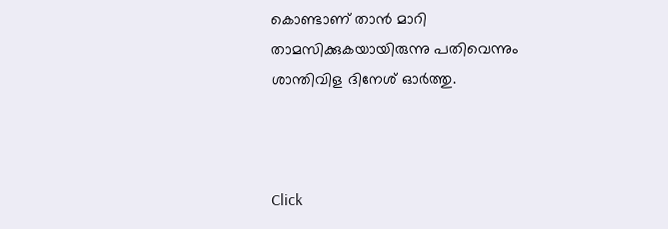കൊണ്ടാണ് താൻ മാറി താമസിക്കുകയായിരുന്നു പതിവെന്നും ശാന്തിവിള ദിനേശ് ഓർത്തു.



Click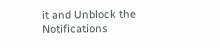it and Unblock the Notifications